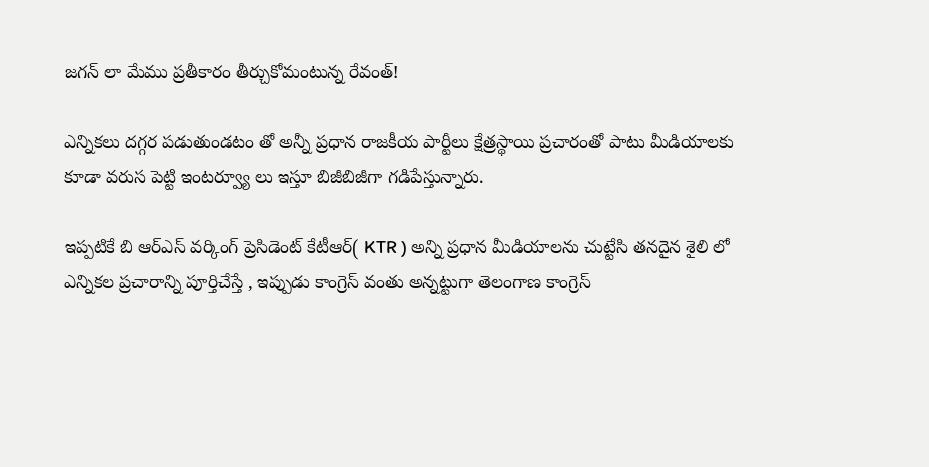జగన్ లా మేము ప్రతీకారం తీర్చుకోమంటున్న రేవంత్!

ఎన్నికలు దగ్గర పడుతుండటం తో అన్నీ ప్రధాన రాజకీయ పార్టీలు క్షేత్రస్థాయి ప్రచారంతో పాటు మీడియాలకు కూడా వరుస పెట్టి ఇంటర్వ్యూ లు ఇస్తూ బిజీబిజీగా గడిపేస్తున్నారు.

ఇప్పటికే బి ఆర్ఎస్ వర్కింగ్ ప్రెసిడెంట్ కేటీఆర్( KTR ) అన్ని ప్రధాన మీడియాలను చుట్టేసి తనదైన శైలి లో ఎన్నికల ప్రచారాన్ని పూర్తిచేస్తే , ఇప్పుడు కాంగ్రెస్ వంతు అన్నట్టుగా తెలంగాణ కాంగ్రెస్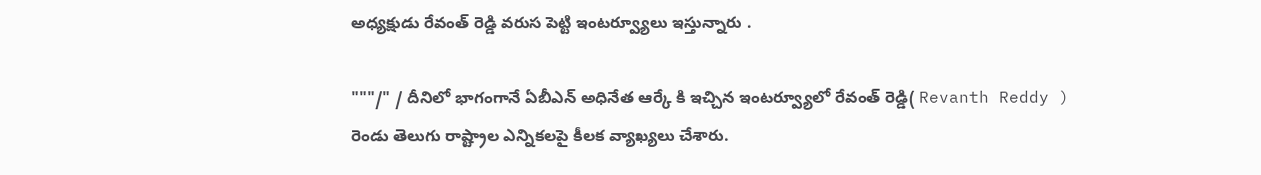అధ్యక్షుడు రేవంత్ రెడ్డి వరుస పెట్టి ఇంటర్వ్యూలు ఇస్తున్నారు .

"""/" / దీనిలో భాగంగానే ఏబీఎన్ అధినేత ఆర్కే కి ఇచ్చిన ఇంటర్వ్యూలో రేవంత్ రెడ్డి( Revanth Reddy ) రెండు తెలుగు రాష్ట్రాల ఎన్నికలపై కీలక వ్యాఖ్యలు చేశారు.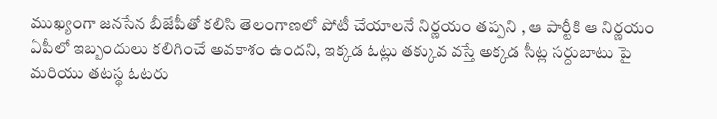ముఖ్యంగా జనసేన బీజేపీతో కలిసి తెలంగాణలో పోటీ చేయాలనే నిర్ణయం తప్పని , ఆ పార్టీకి ఆ నిర్ణయం ఏపీలో ఇబ్బందులు కలిగించే అవకాశం ఉందని, ఇక్కడ ఓట్లు తక్కువ వస్తే అక్కడ సీట్ల సర్దుబాటు పై మరియు తటస్థ ఓటరు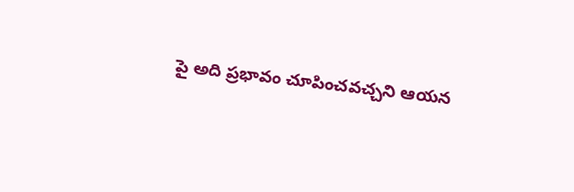పై అది ప్రభావం చూపించవచ్చని ఆయన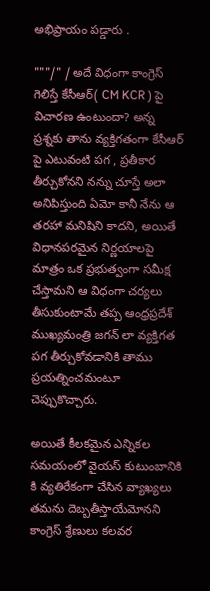అభిప్రాయం పడ్డారు .

"""/" / అదే విధంగా కాంగ్రెస్ గెలిస్తే కేసీఆర్( CM KCR ) పై విచారణ ఉంటుందా? అన్న ప్రశ్నకు తాను వ్యక్తిగతంగా కేసీఆర్ పై ఎటువంటి పగ , ప్రతీకార తీర్చుకోనని నన్ను చూస్తే అలా అనిపిస్తుంది ఏమో కానీ నేను ఆ తరహా మనిషిని కాదని, అయితే విధానపరమైన నిర్ణయాలపై మాత్రం ఒక ప్రభుత్వంగా సమీక్ష చేస్తామని ఆ విధంగా చర్యలు తీసుకుంటామే తప్ప ఆంధ్రప్రదేశ్ ముఖ్యమంత్రి జగన్ లా వ్యక్తిగత పగ తీర్చుకోవడానికి తాము ప్రయత్నించమంటూ చెప్పుకొచ్చారు.

అయితే కీలకమైన ఎన్నికల సమయంలో వైయస్ కుటుంబానికి కి వ్యతిరేకంగా చేసిన వ్యాఖ్యలు తమను దెబ్బతీస్తాయేమోనని కాంగ్రెస్ శ్రేణులు కలవర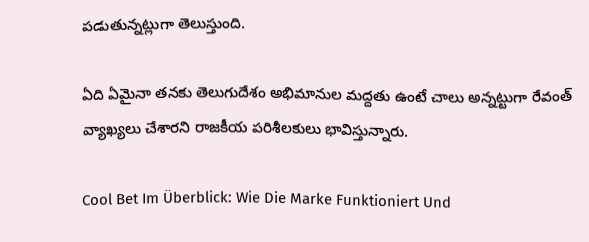పడుతున్నట్లుగా తెలుస్తుంది.

ఏది ఏమైనా తనకు తెలుగుదేశం అభిమానుల మద్దతు ఉంటే చాలు అన్నట్టుగా రేవంత్ వ్యాఖ్యలు చేశారని రాజకీయ పరిశీలకులు భావిస్తున్నారు.

Cool Bet Im Überblick: Wie Die Marke Funktioniert Und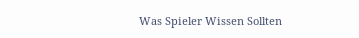Was Spieler Wissen Sollten